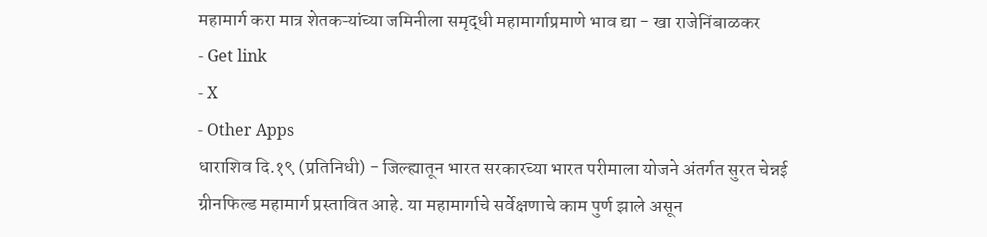महामार्ग करा मात्र शेतकऱ्यांच्या जमिनीला समृद्धी महामार्गाप्रमाणे भाव द्या - खा राजेनिंबाळकर
- Get link
- X
- Other Apps
धाराशिव दि.१९ (प्रतिनिधी) - जिल्ह्यातून भारत सरकारच्या भारत परीमाला योजने अंतर्गत सुरत चेन्नई ग्रीनफिल्ड महामार्ग प्रस्तावित आहे. या महामार्गाचे सर्वेक्षणाचे काम पुर्ण झाले असून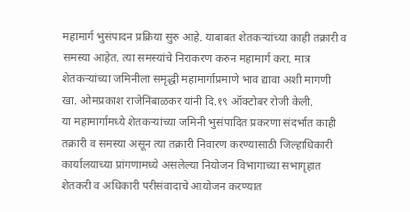महामार्ग भुसंपादन प्रक्रिया सुरु आहे. याबाबत शेतकऱ्यांच्या काही तक्रारी व समस्या आहेत. त्या समस्यांचे निराकरण करुन महामार्ग करा. मात्र शेतकऱ्यांच्या जमिनीला समृद्धी महामार्गाप्रमाणे भाव द्यावा अशी मागणी खा. ओमप्रकाश राजेनिंबाळकर यांनी दि.१९ ऑक्टोबर रोजी केली.
या महामार्गामध्ये शेतकऱ्यांच्या जमिनी भुसंपादित प्रकरणा संदर्भात काही तक्रारी व समस्या असून त्या तक्रारी निवारण करण्यासाठी जिल्हाधिकारी कार्यालयाच्या प्रांगणामध्ये असलेल्या नियोजन विभागाच्या सभागृहात शेतकरी व अधिकारी परीसंवादाचे आयोजन करण्यात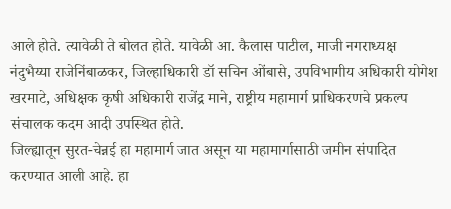आले होते. त्यावेळी ते बोलत होते. यावेळी आ. कैलास पाटील, माजी नगराध्यक्ष नंदुभैय्या राजेनिंबाळकर, जिल्हाधिकारी डॉ सचिन ओंबासे, उपविभागीय अधिकारी योगेश खरमाटे, अधिक्षक कृषी अधिकारी राजेंद्र माने, राष्ट्रीय महामार्ग प्राधिकरणचे प्रकल्प संचालक कदम आदी उपस्थित होते.
जिल्ह्यातून सुरत-चेन्नई हा महामार्ग जात असून या महामार्गासाठी जमीन संपादित करण्यात आली आहे. हा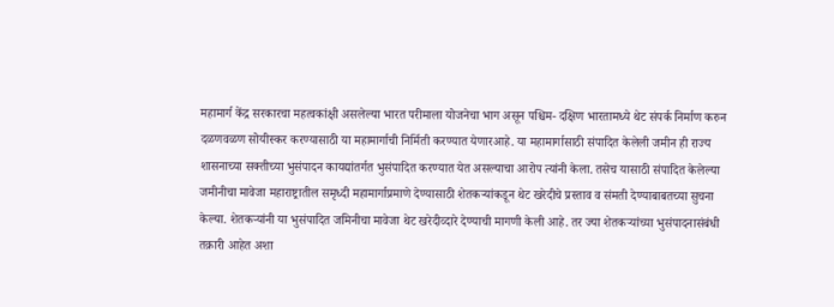महामार्ग केंद्र सरकारचा महत्वकांक्षी असलेल्या भारत परीमाला योजनेचा भाग असून पश्चिम- दक्षिण भारतामध्ये थेट संपर्क निर्माण करुन दळणवळण सोयीस्कर करण्यासाठी या महामार्गाची निर्मिती करण्यात येणारआहे. या महामार्गासाठी संपादित केलेली जमीन ही राज्य शासनाच्या सक्तीच्या भुसंपादन कायद्यांतर्गत भुसंपादित करण्यात येत असल्याचा आरोप त्यांनी केला. तसेच यासाठी संपादित केलेल्या जमीनीचा मावेजा महाराष्ट्रातील समृध्दी महामार्गाप्रमाणे देण्यासाठी शेतकऱ्यांकडून थेट खरेदीचे प्रस्ताव व संमती देण्याबाबतच्या सुचना केल्या. शेतकऱ्यांनी या भुसंपादित जमिनीचा मावेजा थेट खरेदीव्दारे देण्याची मागणी केली आहे. तर ज्या शेतकऱ्यांच्या भुसंपादनासंबंधी तक्रारी आहेत अशा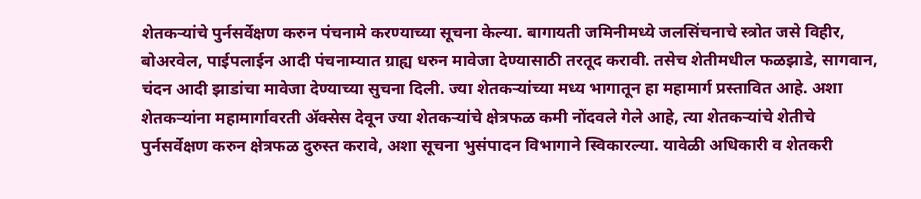शेतकऱ्यांचे पुर्नसर्वेक्षण करुन पंचनामे करण्याच्या सूचना केल्या. बागायती जमिनीमध्ये जलसिंचनाचे स्त्रोत जसे विहीर, बोअरवेल, पाईपलाईन आदी पंचनाम्यात ग्राह्य धरुन मावेजा देण्यासाठी तरतूद करावी. तसेच शेतीमधील फळझाडे, सागवान, चंदन आदी झाडांचा मावेजा देण्याच्या सुचना दिली. ज्या शेतकऱ्यांच्या मध्य भागातून हा महामार्ग प्रस्तावित आहे. अशा शेतकऱ्यांना महामार्गावरती ॲक्सेस देवून ज्या शेतकऱ्यांचे क्षेत्रफळ कमी नोंदवले गेले आहे, त्या शेतकऱ्यांचे शेतीचे पुर्नसर्वेक्षण करुन क्षेत्रफळ दुरुस्त करावे, अशा सूचना भुसंपादन विभागाने स्विकारल्या. यावेळी अधिकारी व शेतकरी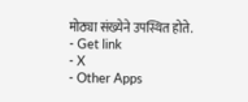मोठ्या संख्येने उपस्थित होते.
- Get link
- X
- Other Apps